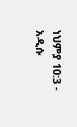ነህምያ 10:3 - አዲሱ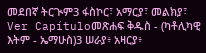መደበኛ ትርጒም3 ፋስኮር፣ አማርያ፣ መልክያ፣ Ver Capítuloመጽሐፍ ቅዱስ - (ካቶሊካዊ እትም - ኤማሁስ)3 ሠራያ፥ አዛርያ፥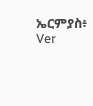ኤርምያስ፥ Ver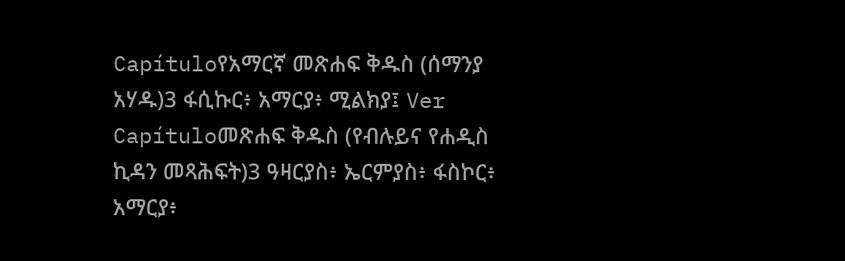Capítuloየአማርኛ መጽሐፍ ቅዱስ (ሰማንያ አሃዱ)3 ፋሲኩር፥ አማርያ፥ ሚልክያ፤ Ver Capítuloመጽሐፍ ቅዱስ (የብሉይና የሐዲስ ኪዳን መጻሕፍት)3 ዓዛርያስ፥ ኤርምያስ፥ ፋስኮር፥ አማርያ፥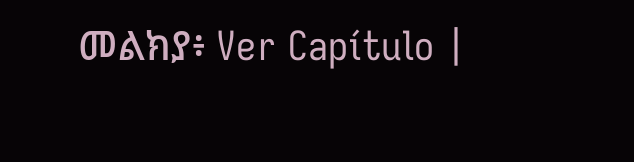መልክያ፥ Ver Capítulo |